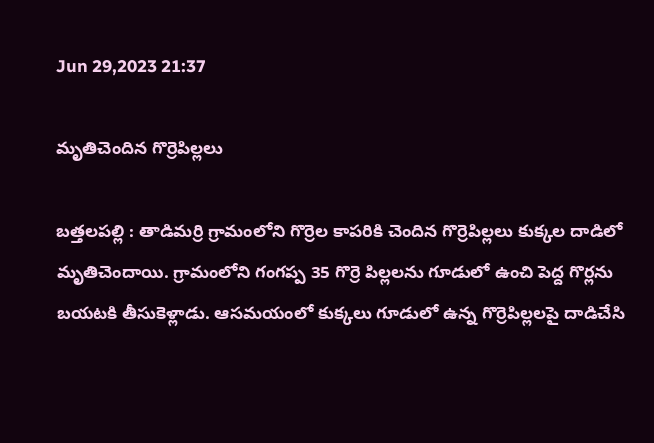Jun 29,2023 21:37

మృతిచెందిన గొర్రెపిల్లలు

బత్తలపల్లి : తాడిమర్రి గ్రామంలోని గొర్రెల కాపరికి చెందిన గొర్రెపిల్లలు కుక్కల దాడిలో మృతిచెందాయి. గ్రామంలోని గంగప్ప 35 గొర్రె పిల్లలను గూడులో ఉంచి పెద్ద గొర్లను బయటకి తీసుకెళ్లాడు. ఆసమయంలో కుక్కలు గూడులో ఉన్న గొర్రెపిల్లలపై దాడిచేసి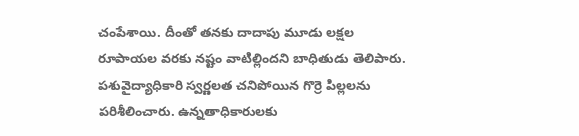చంపేశాయి. దీంతో తనకు దాదాపు మూడు లక్షల రూపాయల వరకు నష్టం వాటిల్లిందని బాధితుడు తెలిపారు. పశువైద్యాధికారి స్వర్ణలత చనిపోయిన గొర్రె పిల్లలను పరిశీలించారు. ఉన్నతాధికారులకు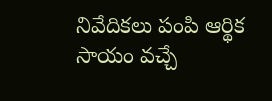నివేదికలు పంపి ఆర్థిక సాయం వచ్చే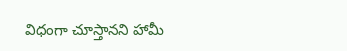విధంగా చూస్తానని హామీ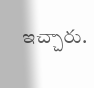ఇచ్చారు.